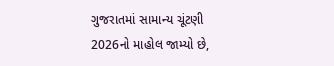ગુજરાતમાં સામાન્ય ચૂંટણી 2026નો માહોલ જામ્યો છે,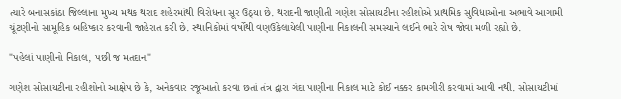ત્યારે બનાસકાંઠા જિલ્લાના મુખ્ય મથક થરાદ શહેરમાંથી વિરોધના સૂર ઉઠ્યા છે. થરાદની જાણીતી ગણેશ સોસાયટીના રહીશોએ પ્રાથમિક સુવિધાઓના અભાવે આગામી ચૂંટણીનો સામૂહિક બહિષ્કાર કરવાની જાહેરાત કરી છે. સ્થાનિકોમાં વર્ષોથી વણઉકેલાયેલી પાણીના નિકાલની સમસ્યાને લઈને ભારે રોષ જોવા મળી રહ્યો છે.

"પહેલાં પાણીનો નિકાલ, પછી જ મતદાન"

ગણેશ સોસાયટીના રહીશોનો આક્ષેપ છે કે, અનેકવાર રજૂઆતો કરવા છતાં તંત્ર દ્વારા ગંદા પાણીના નિકાલ માટે કોઈ નક્કર કામગીરી કરવામાં આવી નથી. સોસાયટીમાં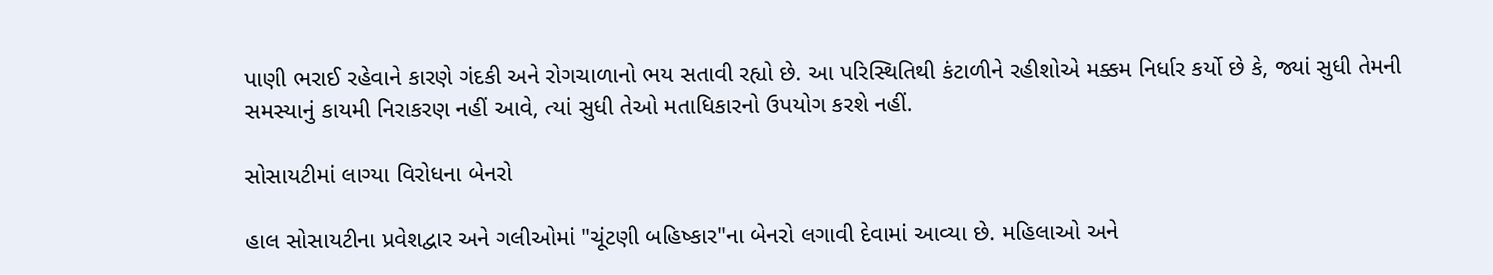પાણી ભરાઈ રહેવાને કારણે ગંદકી અને રોગચાળાનો ભય સતાવી રહ્યો છે. આ પરિસ્થિતિથી કંટાળીને રહીશોએ મક્કમ નિર્ધાર કર્યો છે કે, જ્યાં સુધી તેમની સમસ્યાનું કાયમી નિરાકરણ નહીં આવે, ત્યાં સુધી તેઓ મતાધિકારનો ઉપયોગ કરશે નહીં.

સોસાયટીમાં લાગ્યા વિરોધના બેનરો

હાલ સોસાયટીના પ્રવેશદ્વાર અને ગલીઓમાં "ચૂંટણી બહિષ્કાર"ના બેનરો લગાવી દેવામાં આવ્યા છે. મહિલાઓ અને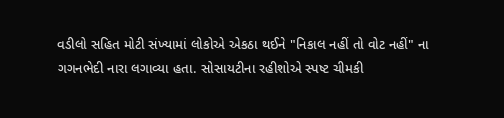વડીલો સહિત મોટી સંખ્યામાં લોકોએ એકઠા થઈને "નિકાલ નહીં તો વોટ નહીં" ના ગગનભેદી નારા લગાવ્યા હતા. સોસાયટીના રહીશોએ સ્પષ્ટ ચીમકી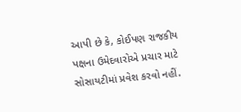આપી છે કે, કોઈપણ રાજકીય પક્ષના ઉમેદવારોએ પ્રચાર માટે સોસાયટીમાં પ્રવેશ કરવો નહીં.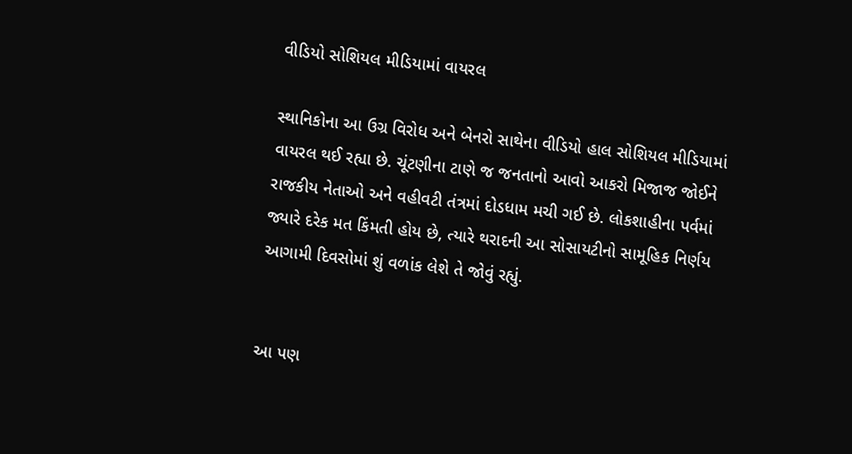વીડિયો સોશિયલ મીડિયામાં વાયરલ

સ્થાનિકોના આ ઉગ્ર વિરોધ અને બેનરો સાથેના વીડિયો હાલ સોશિયલ મીડિયામાં વાયરલ થઈ રહ્યા છે. ચૂંટણીના ટાણે જ જનતાનો આવો આકરો મિજાજ જોઈને રાજકીય નેતાઓ અને વહીવટી તંત્રમાં દોડધામ મચી ગઈ છે. લોકશાહીના પર્વમાં જ્યારે દરેક મત કિંમતી હોય છે, ત્યારે થરાદની આ સોસાયટીનો સામૂહિક નિર્ણય આગામી દિવસોમાં શું વળાંક લેશે તે જોવું રહ્યું.


આ પણ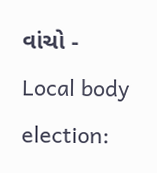વાંચો - Local body election: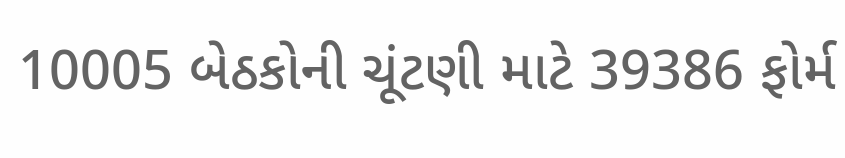10005 બેઠકોની ચૂંટણી માટે 39386 ફોર્મ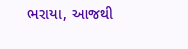ભરાયા, આજથી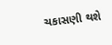ચકાસણી થશે